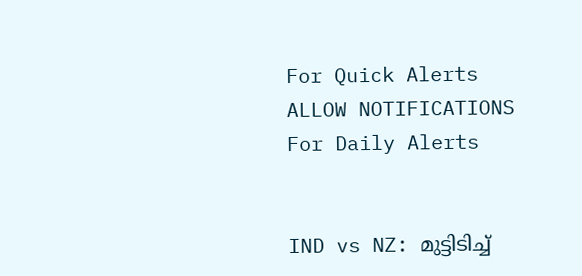For Quick Alerts
ALLOW NOTIFICATIONS
For Daily Alerts


IND vs NZ: മുട്ടിടിച്ച്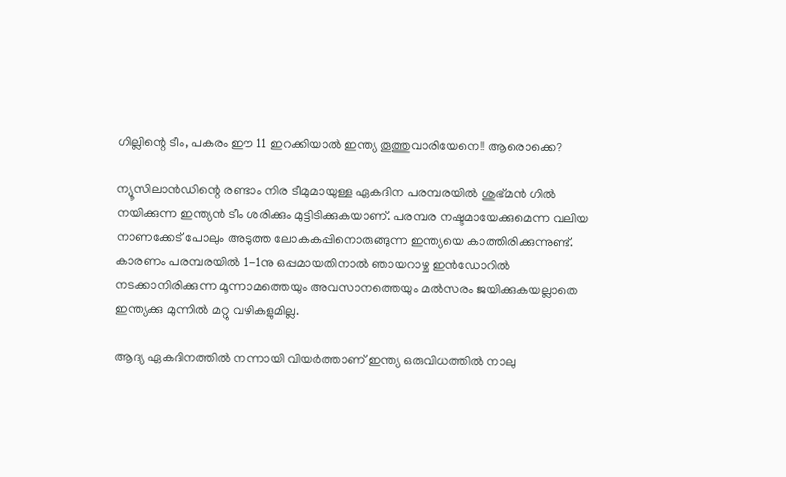ഗില്ലിന്റെ ടീം, പകരം ഈ 11 ഇറക്കിയാല്‍ ഇന്ത്യ തൂത്തുവാരിയേനെ!! ആരൊക്കെ?

ന്യൂസിലാന്‍ഡിന്റെ രണ്ടാം നിര ടീമുമായുള്ള ഏകദിന പരമ്പരയില്‍ ശുഭ്മന്‍ ഗില്‍ നയിക്കുന്ന ഇന്ത്യന്‍ ടീം ശരിക്കും മുട്ടിടിക്കുകയാണ്. പരമ്പര നഷ്ടമായേക്കുമെന്ന വലിയ നാണക്കേട് പോലും അടുത്ത ലോകകപ്പിനൊരുങ്ങുന്ന ഇന്ത്യയെ കാത്തിരിക്കുന്നുണ്ട്. കാരണം പരമ്പരയില്‍ 1-1നു ഒപ്പമായതിനാല്‍ ഞായറാഴ്ച ഇന്‍ഡോറില്‍ നടക്കാനിരിക്കുന്ന മൂന്നാമത്തെയും അവസാനത്തെയും മല്‍സരം ജയിക്കുകയല്ലാതെ ഇന്ത്യക്കു മുന്നില്‍ മറ്റു വഴികളുമില്ല.

ആദ്യ ഏകദിനത്തില്‍ നന്നായി വിയര്‍ത്താണ് ഇന്ത്യ ഒരുവിധത്തില്‍ നാലു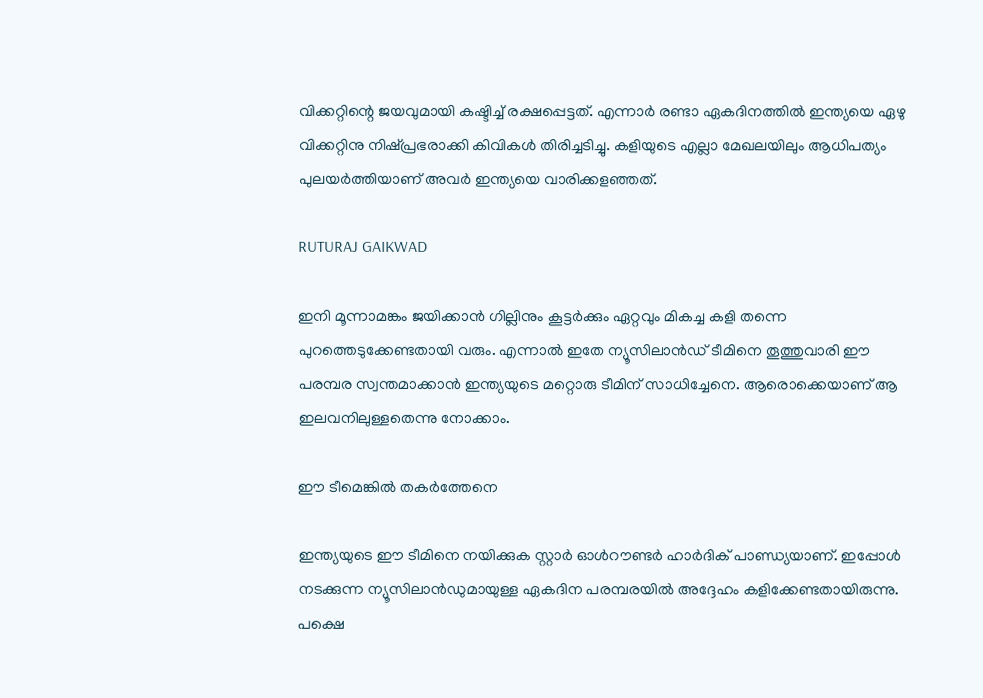വിക്കറ്റിന്റെ ജയവുമായി കഷ്ടിച്ച് രക്ഷപ്പെട്ടത്. എന്നാര്‍ രണ്ടാ ഏകദിനത്തില്‍ ഇന്ത്യയെ ഏഴു വിക്കറ്റിനു നിഷ്പ്രഭരാക്കി കിവികള്‍ തിരിച്ചടിച്ചു. കളിയുടെ എല്ലാ മേഖലയിലും ആധിപത്യം പുലയര്‍ത്തിയാണ് അവര്‍ ഇന്ത്യയെ വാരിക്കളഞ്ഞത്.

RUTURAJ GAIKWAD

ഇനി മൂന്നാമങ്കം ജയിക്കാന്‍ ഗില്ലിനും കൂട്ടര്‍ക്കും ഏറ്റവും മികച്ച കളി തന്നെ പുറത്തെടുക്കേണ്ടതായി വരും. എന്നാല്‍ ഇതേ ന്യൂസിലാന്‍ഡ് ടീമിനെ തൂത്തുവാരി ഈ പരമ്പര സ്വന്തമാക്കാന്‍ ഇന്ത്യയുടെ മറ്റൊരു ടീമിന് സാധിച്ചേനെ. ആരൊക്കെയാണ് ആ ഇലവനിലുള്ളതെന്നു നോക്കാം.

ഈ ടീമെങ്കില്‍ തകര്‍ത്തേനെ

ഇന്ത്യയുടെ ഈ ടീമിനെ നയിക്കുക സ്റ്റാര്‍ ഓള്‍റൗണ്ടര്‍ ഹാര്‍ദിക് പാണ്ഡ്യയാണ്. ഇപ്പോള്‍ നടക്കുന്ന ന്യൂസിലാന്‍ഡുമായുള്ള ഏകദിന പരമ്പരയില്‍ അദ്ദേഹം കളിക്കേണ്ടതായിരുന്നു. പക്ഷെ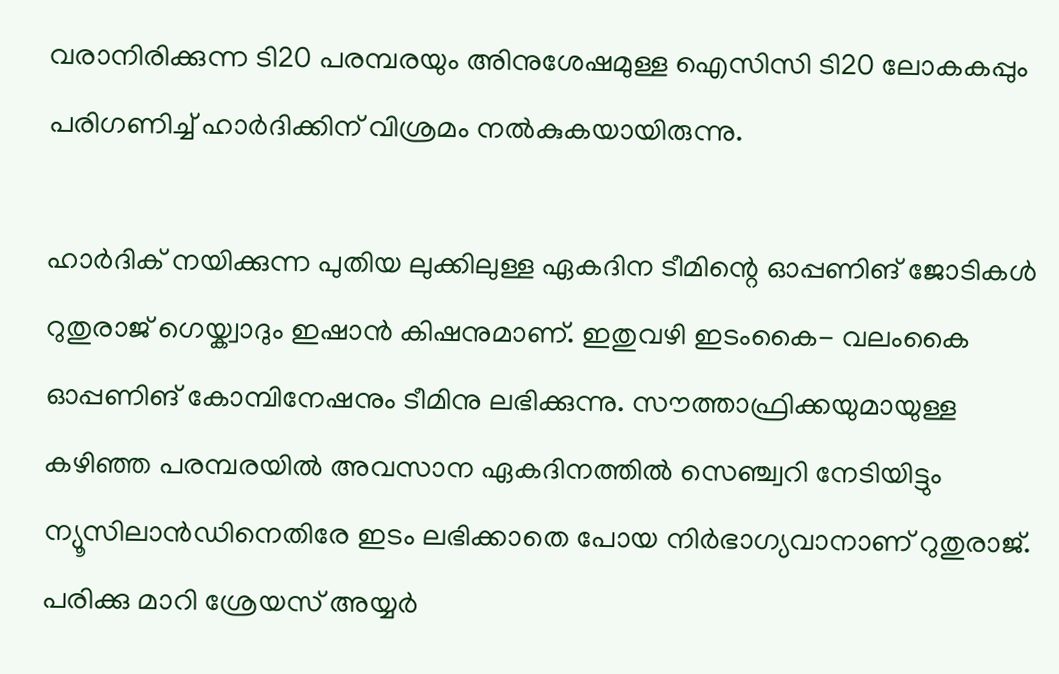വരാനിരിക്കുന്ന ടി20 പരമ്പരയും അിനുശേഷമുള്ള ഐസിസി ടി20 ലോകകപ്പും പരിഗണിച്ച് ഹാര്‍ദിക്കിന് വിശ്രമം നല്‍കുകയായിരുന്നു.

ഹാര്‍ദിക് നയിക്കുന്ന പുതിയ ലുക്കിലുള്ള ഏകദിന ടീമിന്റെ ഓപ്പണിങ് ജോടികള്‍ റുതുരാജ് ഗെയ്ക്വാദും ഇഷാന്‍ കിഷനുമാണ്. ഇതുവഴി ഇടംകൈ- വലംകൈ ഓപ്പണിങ് കോമ്പിനേഷനും ടീമിനു ലഭിക്കുന്നു. സൗത്താഫ്രിക്കയുമായുള്ള കഴിഞ്ഞ പരമ്പരയില്‍ അവസാന ഏകദിനത്തില്‍ സെഞ്ച്വറി നേടിയിട്ടും ന്യൂസിലാന്‍ഡിനെതിരേ ഇടം ലഭിക്കാതെ പോയ നിര്‍ഭാഗ്യവാനാണ് റുതുരാജ്. പരിക്കു മാറി ശ്രേയസ് അയ്യര്‍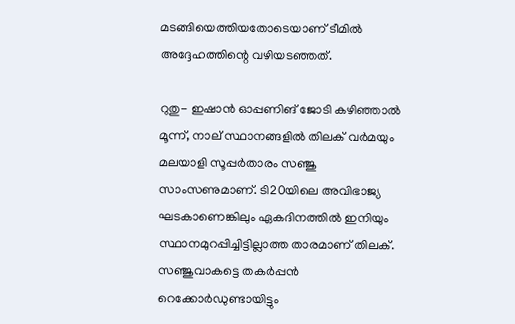മടങ്ങിയെത്തിയതോടെയാണ് ടീമില്‍ അദ്ദേഹത്തിന്റെ വഴിയടഞ്ഞത്.

റുതു- ഇഷാന്‍ ഓപ്പണിങ് ജോടി കഴിഞ്ഞാല്‍ മൂന്ന്, നാല് സ്ഥാനങ്ങളില്‍ തിലക് വര്‍മയും മലയാളി സൂപ്പര്‍താരം സഞ്ജു സാംസണുമാണ്. ടി20യിലെ അവിഭാജ്യ ഘടകാണെങ്കിലും ഏകദിനത്തില്‍ ഇനിയും സ്ഥാനമുറപ്പിച്ചിട്ടില്ലാത്ത താരമാണ് തിലക്. സഞ്ജുവാകട്ടെ തകര്‍പ്പന്‍ റെക്കോര്‍ഡുണ്ടായിട്ടും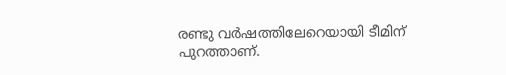രണ്ടു വര്‍ഷത്തിലേറെയായി ടീമിന് പുറത്താണ്.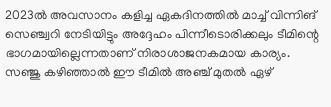2023ല്‍ അവസാനം കളിച്ച ഏകദിനത്തില്‍ മാച്ച് വിന്നിങ് സെഞ്ച്വറി നേടിയിട്ടും അദ്ദേഹം പിന്നീടൊരിക്കലും ടീമിന്റെ ഭാഗമായില്ലെന്നതാണ് നിരാശാജനകമായ കാര്യം. സഞ്ജു കഴിഞ്ഞാല്‍ ഈ ടീമില്‍ അഞ്ച് മുതല്‍ ഏഴ്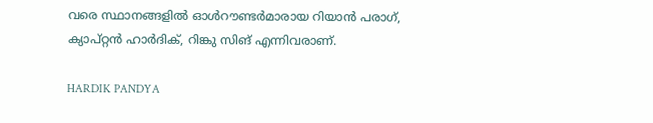വരെ സ്ഥാനങ്ങളില്‍ ഓള്‍റൗണ്ടര്‍മാരായ റിയാന്‍ പരാഗ്, ക്യാപ്റ്റന്‍ ഹാര്‍ദിക്, റിങ്കു സിങ് എന്നിവരാണ്.

HARDIK PANDYA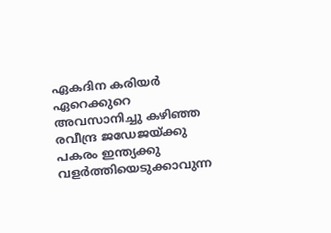ഏകദിന കരിയര്‍ ഏറെക്കുറെ അവസാനിച്ചു കഴിഞ്ഞ രവീന്ദ്ര ജഡേജയ്ക്കു പകരം ഇന്ത്യക്കു വളര്‍ത്തിയെടുക്കാവുന്ന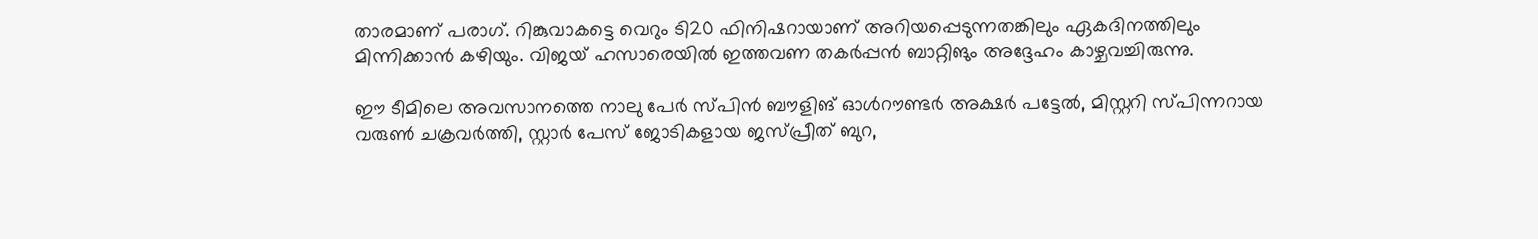താരമാണ് പരാഗ്. റിങ്കുവാകട്ടെ വെറും ടി20 ഫിനിഷറായാണ് അറിയപ്പെടുന്നതങ്കിലും ഏകദിനത്തിലും മിന്നിക്കാന്‍ കഴിയും. വിജയ് ഹസാരെയില്‍ ഇത്തവണ തകര്‍പ്പന്‍ ബാറ്റിങും അദ്ദേഹം കാഴ്ചവച്ചിരുന്നു.

ഈ ടീമിലെ അവസാനത്തെ നാലു പേര്‍ സ്പിന്‍ ബൗളിങ് ഓള്‍റൗണ്ടര്‍ അക്ഷര്‍ പട്ടേല്‍, മിസ്റ്ററി സ്പിന്നറായ വരുണ്‍ ചക്രവര്‍ത്തി, സ്റ്റാര്‍ പേസ് ജോടികളായ ജസ്പ്രീത് ബുറ,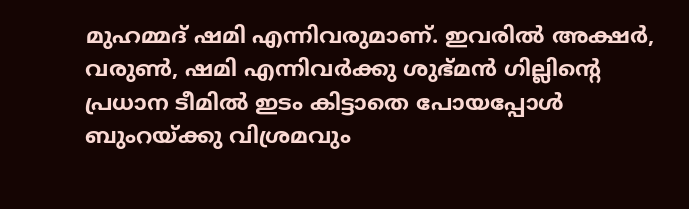മുഹമ്മദ് ഷമി എന്നിവരുമാണ്. ഇവരില്‍ അക്ഷര്‍, വരുണ്‍, ഷമി എന്നിവര്‍ക്കു ശുഭ്മന്‍ ഗില്ലിന്റെ പ്രധാന ടീമില്‍ ഇടം കിട്ടാതെ പോയപ്പോള്‍ ബുംറയ്ക്കു വിശ്രമവും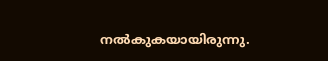നല്‍കുകയായിരുന്നു.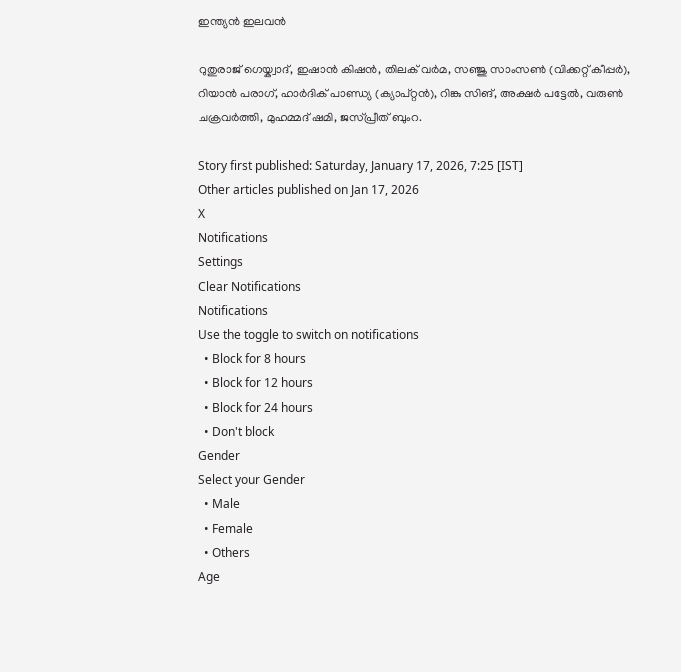ഇന്ത്യന്‍ ഇലവന്‍

റുതുരാജ് ഗെയ്ക്വാദ്, ഇഷാന്‍ കിഷന്‍, തിലക് വര്‍മ, സഞ്ജു സാംസണ്‍ (വിക്കറ്റ് കീപ്പര്‍), റിയാന്‍ പരാഗ്, ഹാര്‍ദിക് പാണ്ഡ്യ (ക്യാപ്റ്റന്‍), റിങ്കു സിങ്, അക്ഷര്‍ പട്ടേല്‍, വരുണ്‍ ചക്രവര്‍ത്തി, മുഹമ്മദ് ഷമി, ജസ്പ്രീത് ബുംറ.

Story first published: Saturday, January 17, 2026, 7:25 [IST]
Other articles published on Jan 17, 2026
X
Notifications
Settings
Clear Notifications
Notifications
Use the toggle to switch on notifications
  • Block for 8 hours
  • Block for 12 hours
  • Block for 24 hours
  • Don't block
Gender
Select your Gender
  • Male
  • Female
  • Others
Age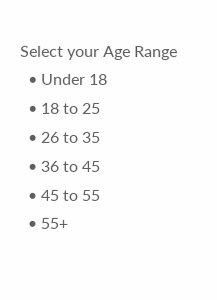Select your Age Range
  • Under 18
  • 18 to 25
  • 26 to 35
  • 36 to 45
  • 45 to 55
  • 55+